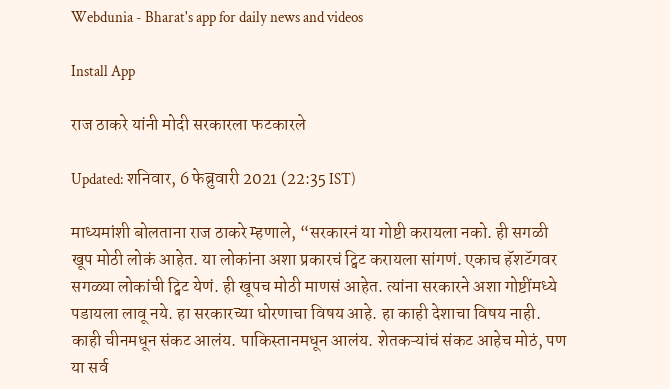Webdunia - Bharat's app for daily news and videos

Install App

राज ठाकरे यांनी मोदी सरकारला फटकारले

Updated: शनिवार, 6 फेब्रुवारी 2021 (22:35 IST)

माध्यमांशी बोलताना राज ठाकरे म्हणाले, “सरकारनं या गोष्टी करायला नको. ही सगळी खूप मोठी लोकं आहेत. या लोकांना अशा प्रकारचं ट्विट करायला सांगणं. एकाच हॅशटॅगवर सगळ्या लोकांची ट्विट येणं. ही खूपच मोठी माणसं आहेत. त्यांना सरकारने अशा गोष्टींमध्ये पडायला लावू नये. हा सरकारच्या धोरणाचा विषय आहे. हा काही देशाचा विषय नाही. काही चीनमधून संकट आलंय. पाकिस्तानमधून आलंय. शेतकऱ्यांचं संकट आहेच मोठं, पण या सर्व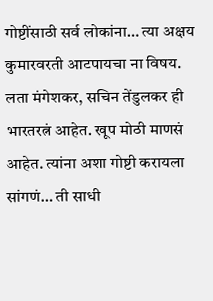गोष्टींसाठी सर्व लोकांना… त्या अक्षय कुमारवरती आटपायचा ना विषय. लता मंगेशकर, सचिन तेंडुलकर ही भारतरत्नं आहेत. खूप मोठी माणसं आहेत. त्यांना अशा गोष्टी करायला सांगणं… ती साधी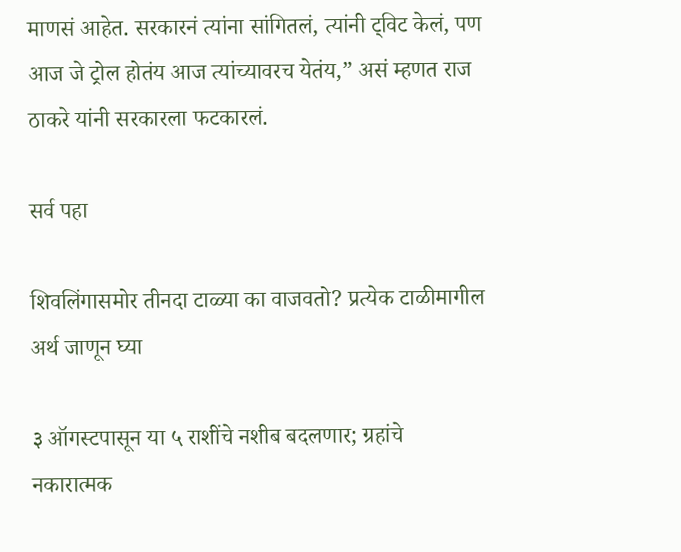माणसं आहेत. सरकारनं त्यांना सांगितलं, त्यांनी ट्विट केलं, पण आज जे ट्रोल होतंय आज त्यांच्यावरच येतंय,” असं म्हणत राज ठाकरे यांनी सरकारला फटकारलं.

सर्व पहा

शिवलिंगासमोर तीनदा टाळ्या का वाजवतो? प्रत्येक टाळीमागील अर्थ जाणून घ्या

३ ऑगस्टपासून या ५ राशींचे नशीब बदलणार; ग्रहांचे नकारात्मक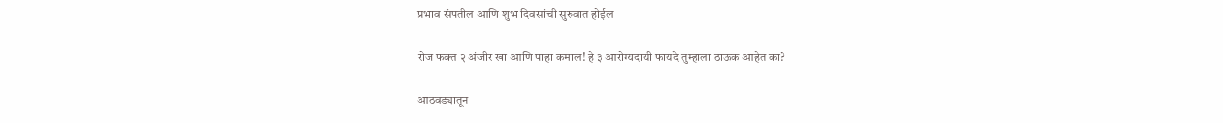प्रभाव संपतील आणि शुभ दिवसांची सुरुवात होईल

रोज फक्त २ अंजीर खा आणि पाहा कमाल! हे ३ आरोग्यदायी फायदे तुम्हाला ठाऊक आहेत का?

आठवड्यातून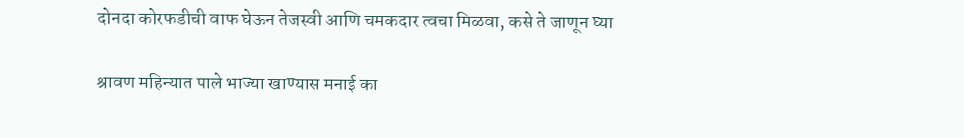दोनदा कोरफडीची वाफ घेऊन तेजस्वी आणि चमकदार त्वचा मिळवा, कसे ते जाणून घ्या

श्रावण महिन्यात पाले भाज्या खाण्यास मनाई का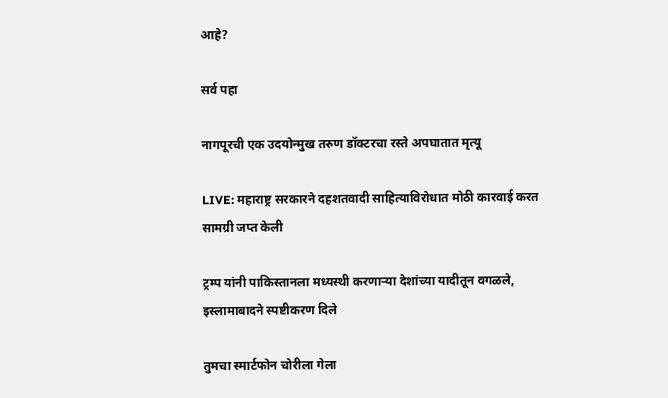आहे?

सर्व पहा

नागपूरची एक उदयोन्मुख तरुण डॉक्टरचा रस्ते अपघातात मृत्यू

LIVE: महाराष्ट्र सरकारने दहशतवादी साहित्याविरोधात मोठी कारवाई करत सामग्री जप्त केली

ट्रम्प यांनी पाकिस्तानला मध्यस्थी करणाऱ्या देशांच्या यादीतून वगळले, इस्लामाबादने स्पष्टीकरण दिले

तुमचा स्मार्टफोन चोरीला गेला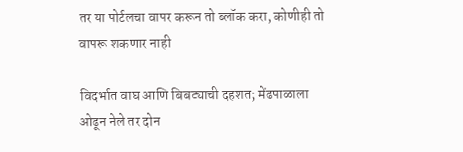तर या पोर्टलचा वापर करून तो ब्लॉक करा, कोणीही तो वापरू शकणार नाही

विदर्भात वाघ आणि बिबट्याची दहशत; मेंढपाळाला ओढून नेले तर दोन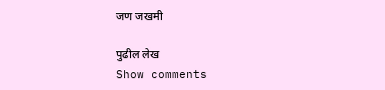जण जखमी

पुढील लेख
Show comments